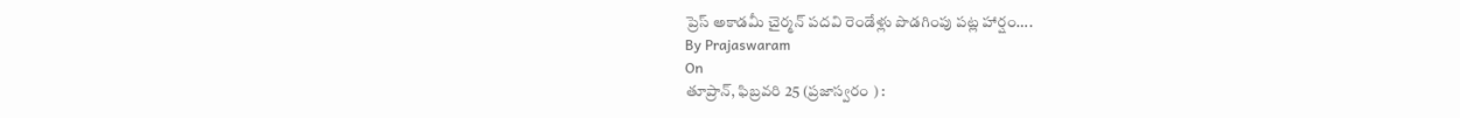ప్రెస్ అకాడమీ చైర్మన్ పదవి రెండేళ్లు పొడగింపు పట్ల హార్షం....
By Prajaswaram
On
తూప్రాన్, ఫిబ్రవరి 25 (ప్రజాస్వరం ) :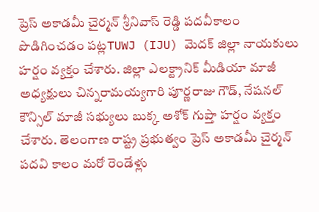ప్రెస్ అకాడమీ చైర్మన్ శ్రీనివాస్ రెడ్డి పదవీకాలం పొడిగించడం పట్లTUWJ (IJU) మెదక్ జిల్లా నాయకులు హర్షం వ్యక్తం చేశారు. జిల్లా ఎలక్ట్రానిక్ మీడియా మాజీ అధ్యక్షులు చిన్నరామయ్యగారి పూర్ణరాజు గౌడ్, నేషనల్ కౌన్సిల్ మాజీ సభ్యులు బుక్క అశోక్ గుప్తా హర్షం వ్యక్తం చేశారు. తెలంగాణ రాష్ట్ర ప్రభుత్వం ప్రెస్ అకాడమీ చైర్మన్ పదవి కాలం మరో రెండేళ్లు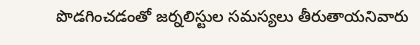పొడగించడంతో జర్నలిస్టుల సమస్యలు తీరుతాయనివారు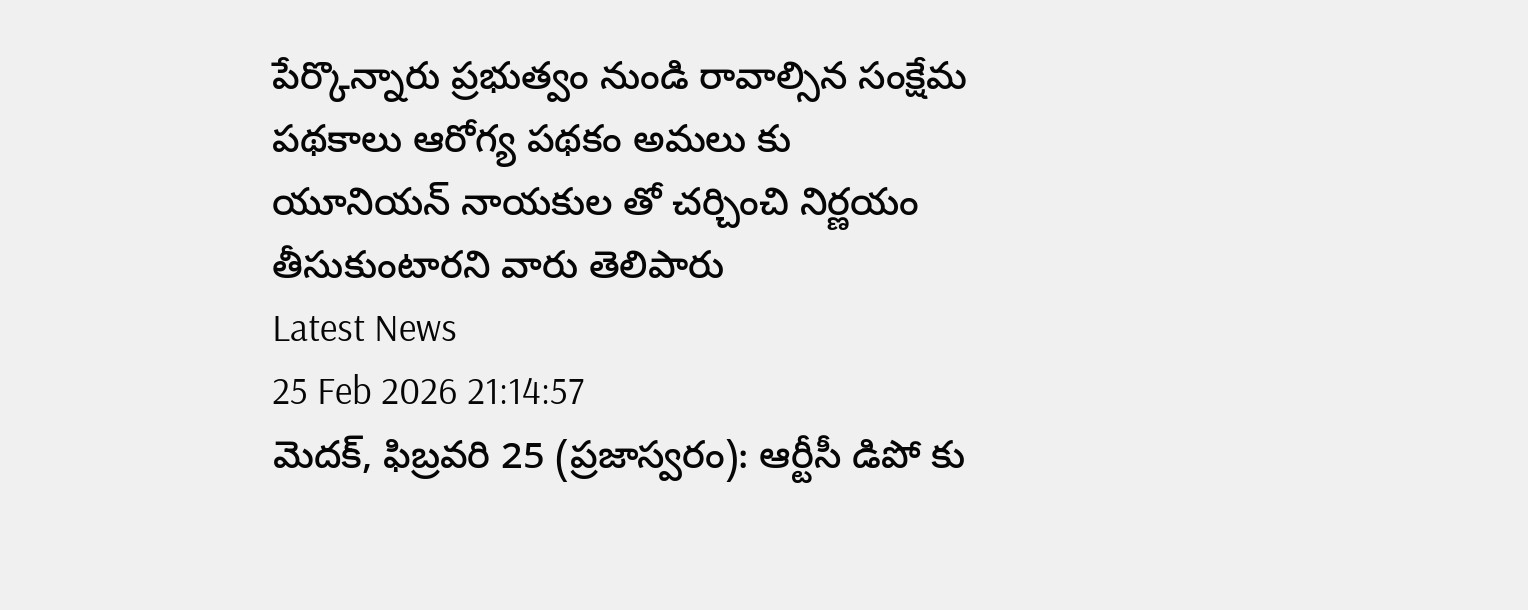పేర్కొన్నారు ప్రభుత్వం నుండి రావాల్సిన సంక్షేమ పథకాలు ఆరోగ్య పథకం అమలు కు యూనియన్ నాయకుల తో చర్చించి నిర్ణయం తీసుకుంటారని వారు తెలిపారు
Latest News
25 Feb 2026 21:14:57
మెదక్, ఫిబ్రవరి 25 (ప్రజాస్వరం): ఆర్టీసీ డిపో కు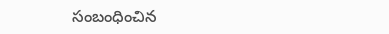సంబంధించిన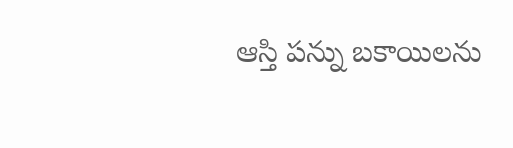ఆస్తి పన్ను బకాయిలను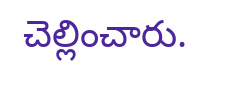చెల్లించారు.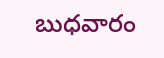బుధవారం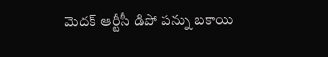మెదక్ ఆర్టీసీ డిపో పన్ను బకాయి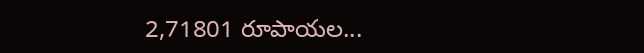2,71801 రూపాయల...